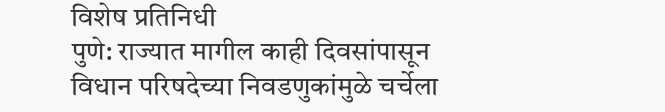विशेष प्रतिनिधी
पुणे: राज्यात मागील काही दिवसांपासून विधान परिषदेच्या निवडणुकांमुळे चर्चेला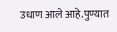उधाण आले आहे.पुण्यात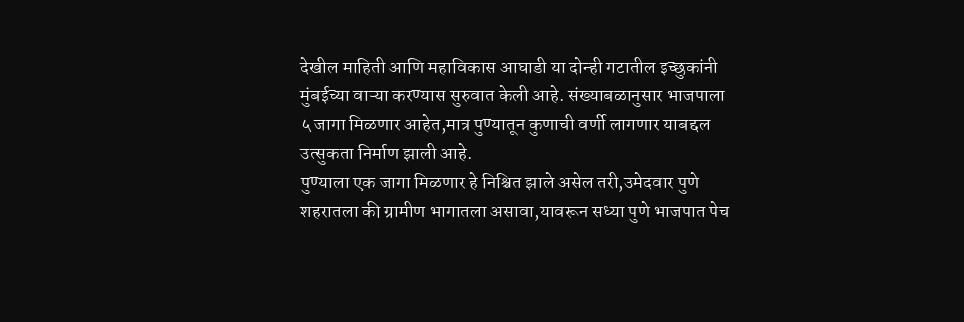देखील माहिती आणि महाविकास आघाडी या दोन्ही गटातील इच्छुकांनी मुंबईच्या वाऱ्या करण्यास सुरुवात केली आहे. संख्याबळानुसार भाजपाला ५ जागा मिळणार आहेत,मात्र पुण्यातून कुणाची वर्णी लागणार याबद्दल उत्सुकता निर्माण झाली आहे.
पुण्याला एक जागा मिळणार हे निश्चित झाले असेल तरी,उमेदवार पुणे शहरातला की ग्रामीण भागातला असावा,यावरून सध्या पुणे भाजपात पेच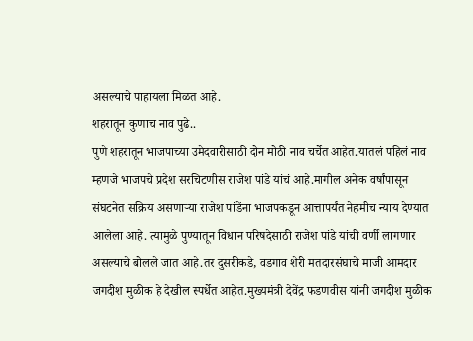असल्याचे पाहायला मिळत आहे.
शहरातून कुणाच नाव पुढे..
पुणे शहरातून भाजपाच्या उमेदवारीसाठी दोन मोठी नाव चर्चेत आहेत.यातलं पहिलं नाव म्हणजे भाजपचे प्रदेश सरचिटणीस राजेश पांडे यांचं आहे.मागील अनेक वर्षांपासून संघटनेत सक्रिय असणाऱ्या राजेश पांडेंना भाजपकडून आत्तापर्यंत नेहमीच न्याय देण्यात आलेला आहे. त्यामुळे पुण्यातून विधान परिषदेसाठी राजेश पांडे यांची वर्णी लागणार असल्याचे बोलले जात आहे.तर दुसरीकडे, वडगाव शेरी मतदारसंघाचे माजी आमदार जगदीश मुळीक हे देखील स्पर्धेत आहेत.मुख्यमंत्री देवेंद्र फडणवीस यांनी जगदीश मुळीक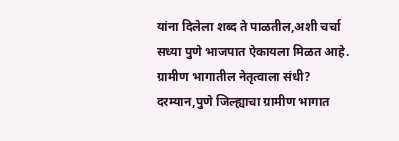यांना दिलेला शब्द ते पाळतील,अशी चर्चा सध्या पुणे भाजपात ऐकायला मिळत आहे.
ग्रामीण भागातील नेतृत्वाला संधी?
दरम्यान,पुणे जिल्ह्याचा ग्रामीण भागात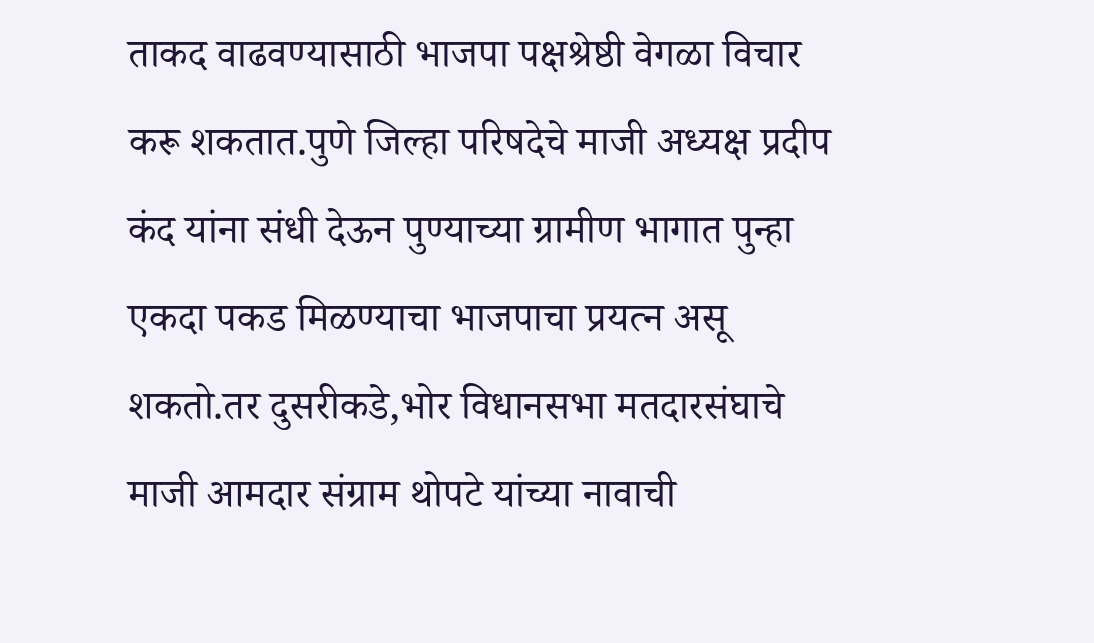ताकद वाढवण्यासाठी भाजपा पक्षश्रेष्ठी वेगळा विचार करू शकतात.पुणे जिल्हा परिषदेचे माजी अध्यक्ष प्रदीप कंद यांना संधी देऊन पुण्याच्या ग्रामीण भागात पुन्हा एकदा पकड मिळण्याचा भाजपाचा प्रयत्न असू शकतो.तर दुसरीकडे,भोर विधानसभा मतदारसंघाचे माजी आमदार संग्राम थोपटे यांच्या नावाची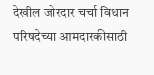देखील जोरदार चर्चा विधान परिषदेच्या आमदारकीसाठी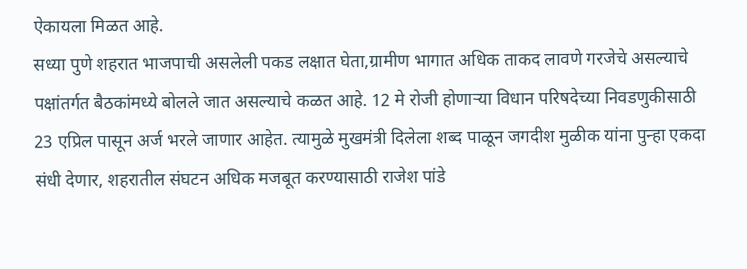ऐकायला मिळत आहे.
सध्या पुणे शहरात भाजपाची असलेली पकड लक्षात घेता,ग्रामीण भागात अधिक ताकद लावणे गरजेचे असल्याचे पक्षांतर्गत बैठकांमध्ये बोलले जात असल्याचे कळत आहे. 12 मे रोजी होणाऱ्या विधान परिषदेच्या निवडणुकीसाठी 23 एप्रिल पासून अर्ज भरले जाणार आहेत. त्यामुळे मुखमंत्री दिलेला शब्द पाळून जगदीश मुळीक यांना पुन्हा एकदा संधी देणार, शहरातील संघटन अधिक मजबूत करण्यासाठी राजेश पांडे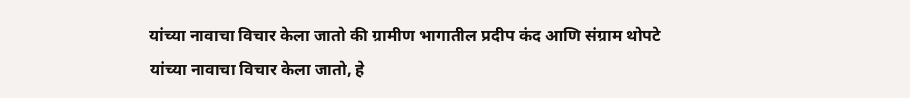यांच्या नावाचा विचार केला जातो की ग्रामीण भागातील प्रदीप कंद आणि संग्राम थोपटे यांच्या नावाचा विचार केला जातो, हे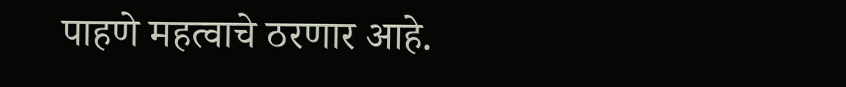पाहणे महत्वाचे ठरणार आहे.